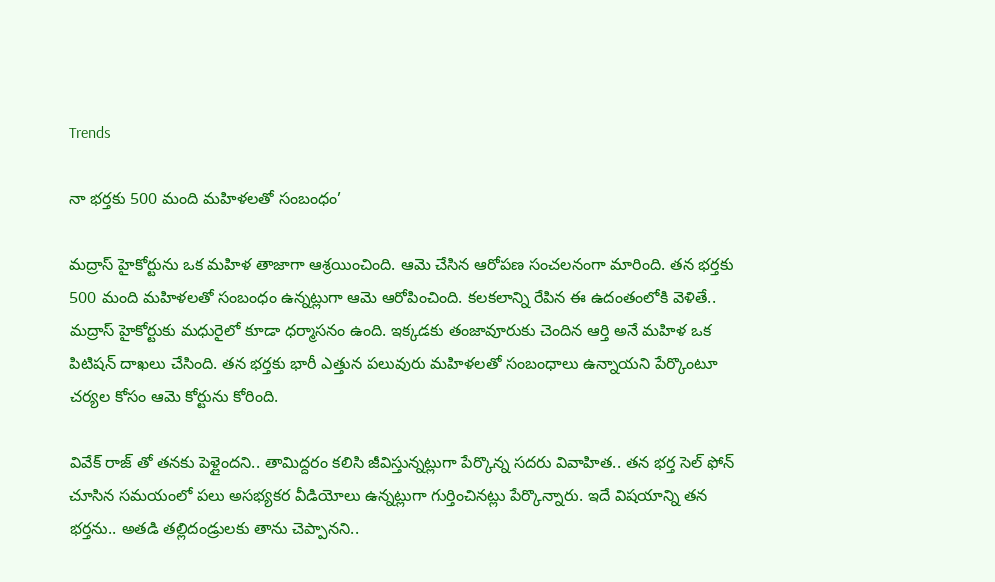Trends

నా భర్తకు 500 మంది మహిళలతో సంబంధం’

మద్రాస్ హైకోర్టును ఒక మహిళ తాజాగా ఆశ్రయించింది. ఆమె చేసిన ఆరోపణ సంచలనంగా మారింది. తన భర్తకు 500 మంది మహిళలతో సంబంధం ఉన్నట్లుగా ఆమె ఆరోపించింది. కలకలాన్ని రేపిన ఈ ఉదంతంలోకి వెళితే.. మద్రాస్ హైకోర్టుకు మధురైలో కూడా ధర్మాసనం ఉంది. ఇక్కడకు తంజావూరుకు చెందిన ఆర్తి అనే మహిళ ఒక పిటిషన్ దాఖలు చేసింది. తన భర్తకు భారీ ఎత్తున పలువురు మహిళలతో సంబంధాలు ఉన్నాయని పేర్కొంటూ చర్యల కోసం ఆమె కోర్టును కోరింది.

వివేక్ రాజ్ తో తనకు పెళ్లైందని.. తామిద్దరం కలిసి జీవిస్తున్నట్లుగా పేర్కొన్న సదరు వివాహిత.. తన భర్త సెల్ ఫోన్ చూసిన సమయంలో పలు అసభ్యకర వీడియోలు ఉన్నట్లుగా గుర్తించినట్లు పేర్కొన్నారు. ఇదే విషయాన్ని తన భర్తను.. అతడి తల్లిదండ్రులకు తాను చెప్పానని..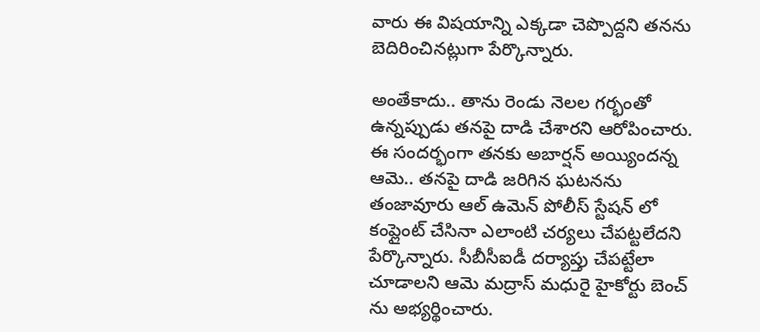వారు ఈ విషయాన్ని ఎక్కడా చెప్పొద్దని తనను బెదిరించినట్లుగా పేర్కొన్నారు.

అంతేకాదు.. తాను రెండు నెలల గర్భంతో ఉన్నప్పుడు తనపై దాడి చేశారని ఆరోపించారు. ఈ సందర్భంగా తనకు అబార్షన్ అయ్యిందన్న ఆమె.. తనపై దాడి జరిగిన ఘటనను తంజావూరు ఆల్ ఉమెన్ పోలీస్ స్టేషన్ లో కంప్లైంట్ చేసినా ఎలాంటి చర్యలు చేపట్టలేదని పేర్కొన్నారు. సీబీసీఐడీ దర్యాప్తు చేపట్టేలా చూడాలని ఆమె మద్రాస్ మధురై హైకోర్టు బెంచ్ ను అభ్యర్థించారు.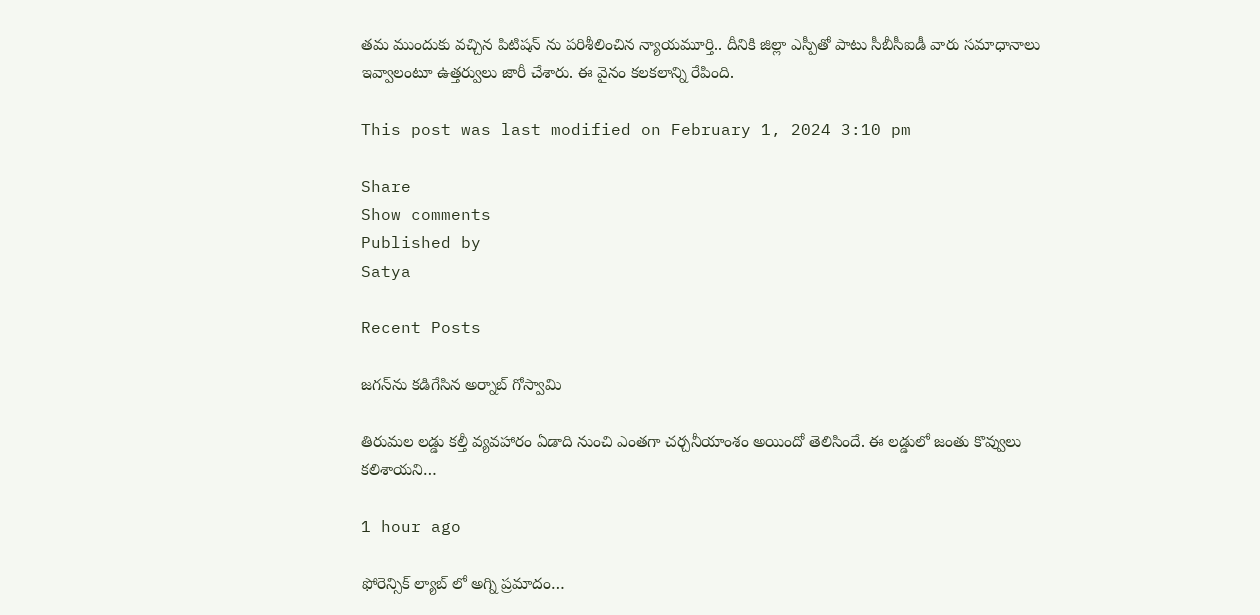తమ ముందుకు వచ్చిన పిటిషన్ ను పరిశీలించిన న్యాయమూర్తి.. దీనికి జిల్లా ఎస్పీతో పాటు సీబీసీఐడీ వారు సమాధానాలు ఇవ్వాలంటూ ఉత్తర్వులు జారీ చేశారు. ఈ వైనం కలకలాన్ని రేపింది.

This post was last modified on February 1, 2024 3:10 pm

Share
Show comments
Published by
Satya

Recent Posts

జగన్‌ను కడిగేసిన అర్నాబ్ గోస్వామి

తిరుమల లడ్డు కల్తీ వ్యవహారం ఏడాది నుంచి ఎంతగా చర్చనీయాంశం అయిందో తెలిసిందే. ఈ లడ్డులో జంతు కొవ్వులు కలిశాయని…

1 hour ago

ఫోరెన్సిక్ ల్యాబ్ లో అగ్ని ప్రమాదం…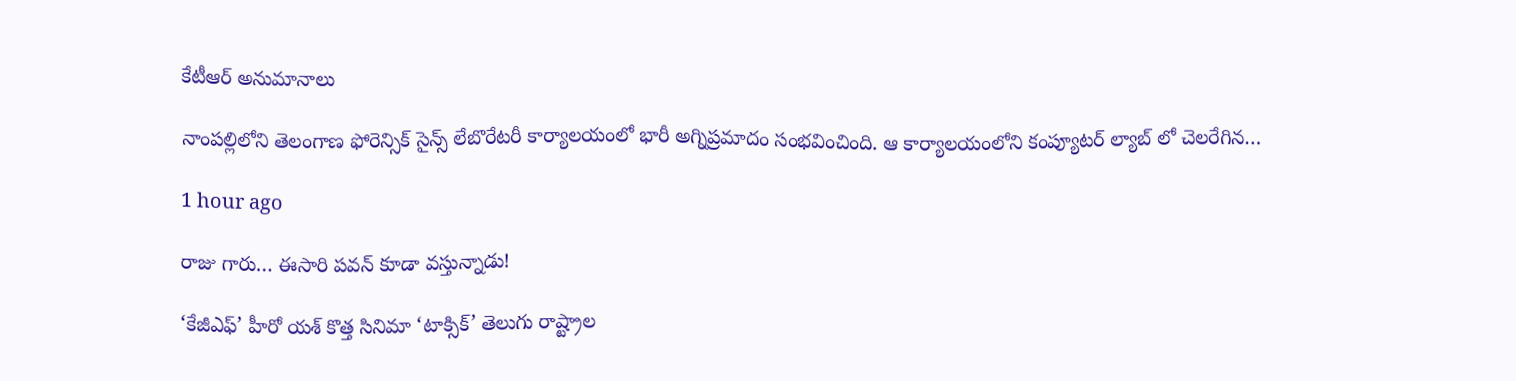కేటీఆర్ అనుమానాలు

నాంపల్లిలోని తెలంగాణ ఫోరెన్సిక్ సైన్స్ లేబొరేటరీ కార్యాలయంలో భారీ అగ్నిప్రమాదం సంభవించింది. ఆ కార్యాలయంలోని కంప్యూటర్ ల్యాబ్ లో చెలరేగిన…

1 hour ago

రాజు గారు… ఈసారి పవన్ కూడా వస్తున్నాడు!

‘కేజీఎఫ్’ హీరో యశ్ కొత్త సినిమా ‘టాక్సిక్’ తెలుగు రాష్ట్రాల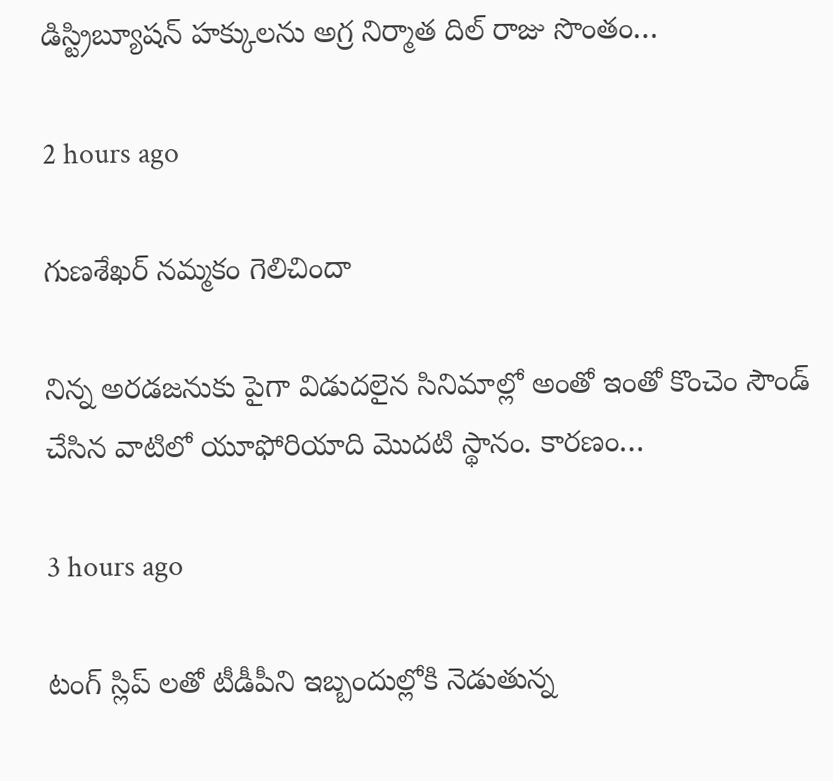డిస్ట్రిబ్యూషన్ హక్కులను అగ్ర నిర్మాత దిల్ రాజు సొంతం…

2 hours ago

గుణశేఖర్ నమ్మకం గెలిచిందా

నిన్న అరడజనుకు పైగా విడుదలైన సినిమాల్లో అంతో ఇంతో కొంచెం సౌండ్ చేసిన వాటిలో యూఫోరియాది మొదటి స్థానం. కారణం…

3 hours ago

టంగ్ స్లిప్ లతో టీడీపీని ఇబ్బందుల్లోకి నెడుతున్న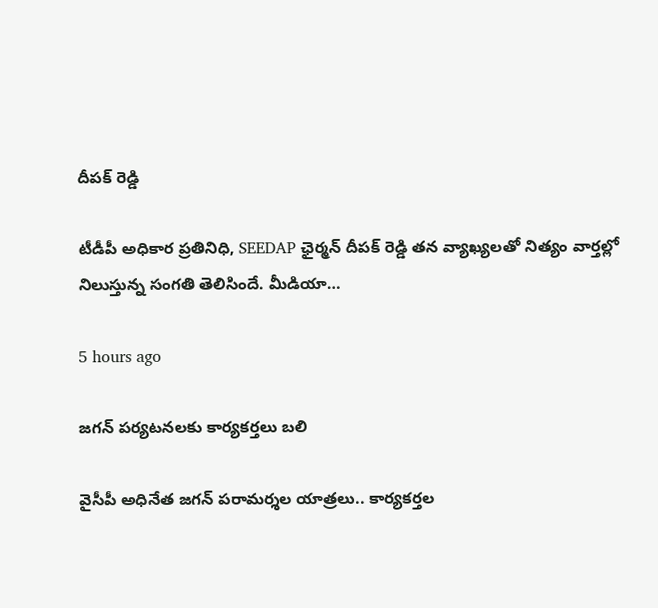దీపక్ రెడ్డి

టీడీపీ అధికార ప్రతినిధి, SEEDAP ఛైర్మన్ దీపక్ రెడ్డి తన వ్యాఖ్యలతో నిత్యం వార్తల్లో నిలుస్తున్న సంగతి తెలిసిందే. మీడియా…

5 hours ago

జగన్ పర్యటనలకు కార్యకర్తలు బలి

వైసీపీ అధినేత జ‌గ‌న్ ప‌రామ‌ర్శ‌ల యాత్ర‌లు.. కార్య‌క‌ర్త‌ల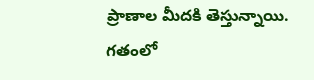ప్రాణాల మీద‌కి తెస్తున్నాయి. గ‌తంలో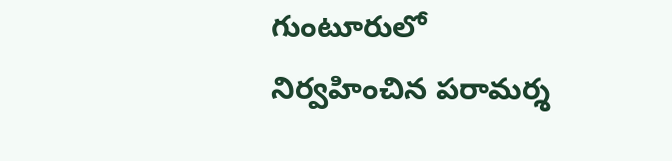గుంటూరులో నిర్వ‌హించిన ప‌రామ‌ర్శ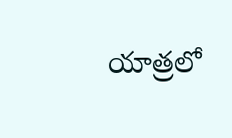యాత్ర‌లో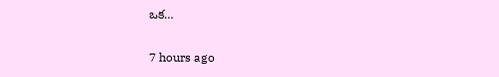ఒక…

7 hours ago